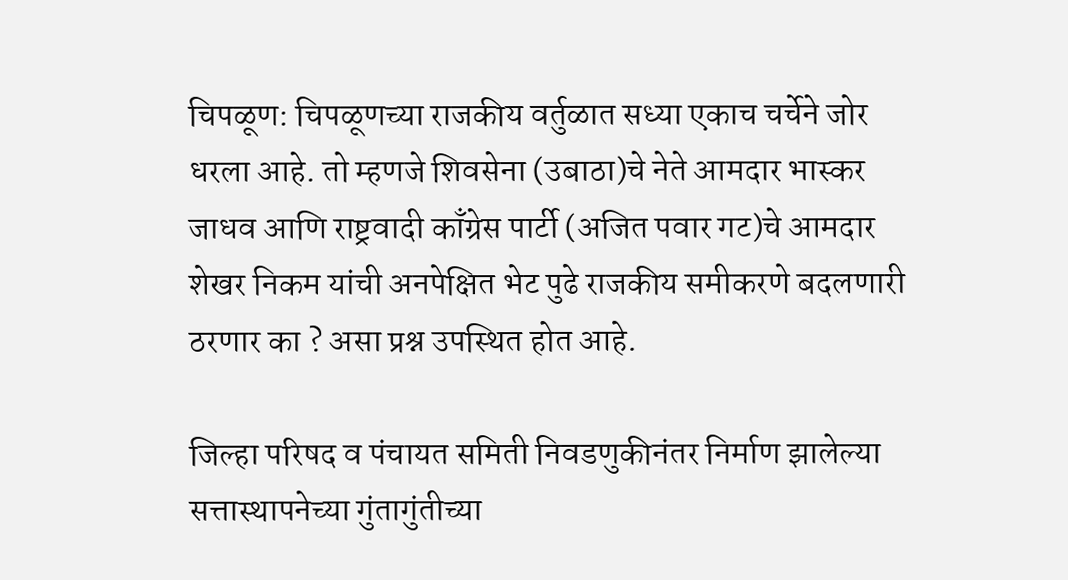चिपळूण: चिपळूणच्या राजकीय वर्तुळात सध्या एकाच चर्चेने जोर धरला आहे. तो म्हणजे शिवसेना (उबाठा)चे नेते आमदार भास्कर जाधव आणि राष्ट्रवादी काँग्रेस पार्टी (अजित पवार गट)चे आमदार शेखर निकम यांची अनपेक्षित भेट पुढे राजकीय समीकरणे बदलणारी ठरणार का ? असा प्रश्न उपस्थित होत आहे.

जिल्हा परिषद व पंचायत समिती निवडणुकीनंतर निर्माण झालेल्या सत्तास्थापनेच्या गुंतागुंतीच्या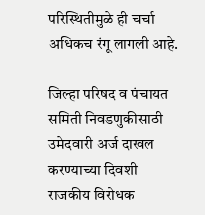परिस्थितीमुळे ही चर्चा अधिकच रंगू लागली आहे.

जिल्हा परिषद व पंचायत समिती निवडणुकीसाठी उमेदवारी अर्ज दाखल करण्याच्या दिवशी राजकीय विरोधक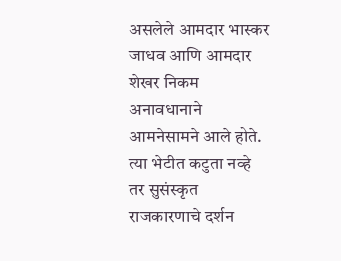असलेले आमदार भास्कर जाधव आणि आमदार शेखर निकम अनावधानाने आमनेसामने आले होते. त्या भेटीत कटुता नव्हे तर सुसंस्कृत राजकारणाचे दर्शन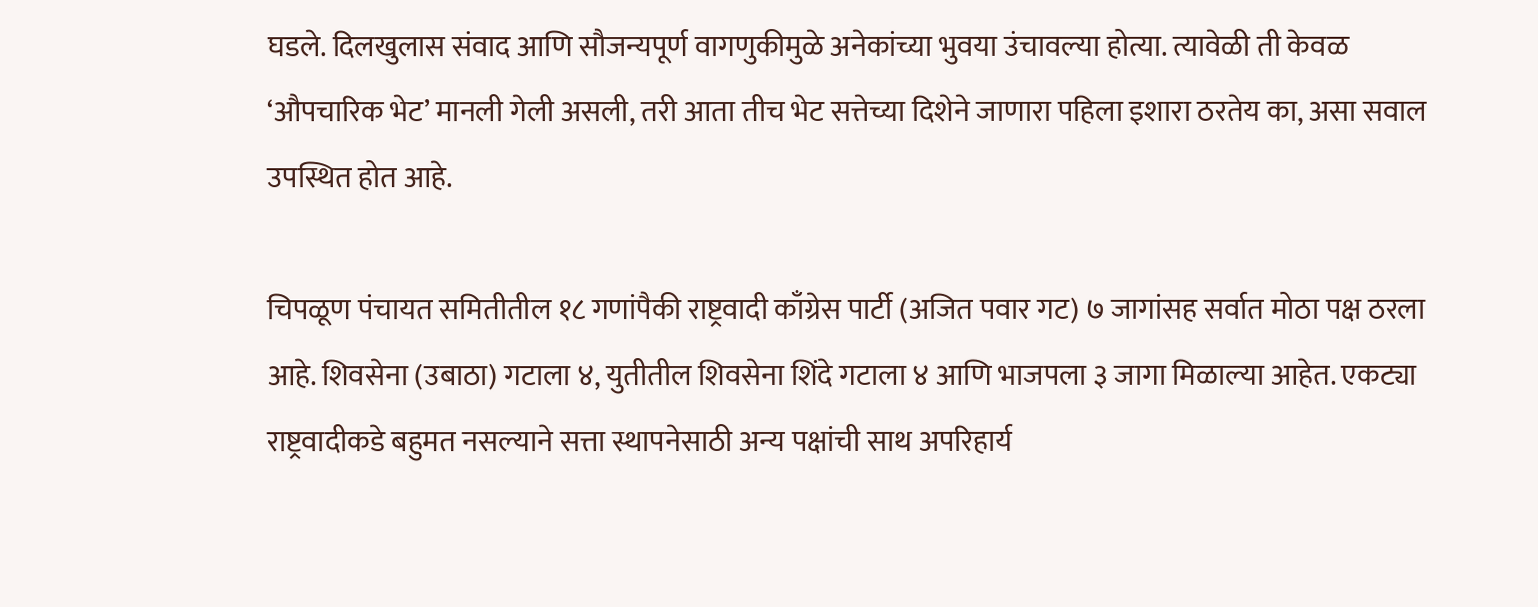घडले. दिलखुलास संवाद आणि सौजन्यपूर्ण वागणुकीमुळे अनेकांच्या भुवया उंचावल्या होत्या. त्यावेळी ती केवळ ‘औपचारिक भेट’ मानली गेली असली, तरी आता तीच भेट सत्तेच्या दिशेने जाणारा पहिला इशारा ठरतेय का, असा सवाल उपस्थित होत आहे.

चिपळूण पंचायत समितीतील १८ गणांपैकी राष्ट्रवादी काँग्रेस पार्टी (अजित पवार गट) ७ जागांसह सर्वात मोठा पक्ष ठरला आहे. शिवसेना (उबाठा) गटाला ४, युतीतील शिवसेना शिंदे गटाला ४ आणि भाजपला ३ जागा मिळाल्या आहेत. एकट्या राष्ट्रवादीकडे बहुमत नसल्याने सत्ता स्थापनेसाठी अन्य पक्षांची साथ अपरिहार्य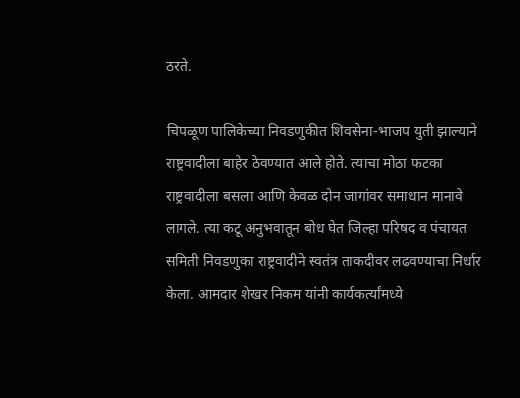ठरते.

चिपळूण पालिकेच्या निवडणुकीत शिवसेना-भाजप युती झाल्याने राष्ट्रवादीला बाहेर ठेवण्यात आले होते. त्याचा मोठा फटका राष्ट्रवादीला बसला आणि केवळ दोन जागांवर समाधान मानावे लागले. त्या कटू अनुभवातून बोध घेत जिल्हा परिषद व पंचायत समिती निवडणुका राष्ट्रवादीने स्वतंत्र ताकदीवर लढवण्याचा निर्धार केला. आमदार शेखर निकम यांनी कार्यकर्त्यांमध्ये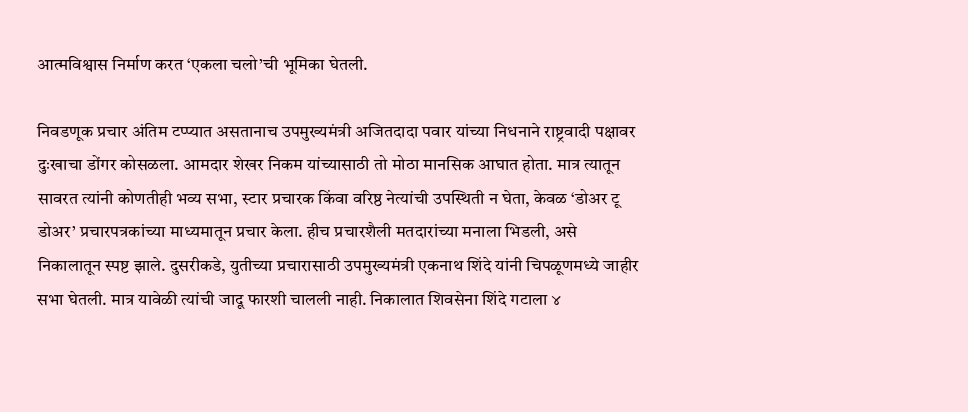आत्मविश्वास निर्माण करत ‘एकला चलो’ची भूमिका घेतली.

निवडणूक प्रचार अंतिम टप्प्यात असतानाच उपमुख्यमंत्री अजितदादा पवार यांच्या निधनाने राष्ट्रवादी पक्षावर दुःखाचा डोंगर कोसळला. आमदार शेखर निकम यांच्यासाठी तो मोठा मानसिक आघात होता. मात्र त्यातून सावरत त्यांनी कोणतीही भव्य सभा, स्टार प्रचारक किंवा वरिष्ठ नेत्यांची उपस्थिती न घेता, केवळ ‘डोअर टू डोअर’ प्रचारपत्रकांच्या माध्यमातून प्रचार केला. हीच प्रचारशैली मतदारांच्या मनाला भिडली, असे निकालातून स्पष्ट झाले. दुसरीकडे, युतीच्या प्रचारासाठी उपमुख्यमंत्री एकनाथ शिंदे यांनी चिपळूणमध्ये जाहीर सभा घेतली. मात्र यावेळी त्यांची जादू फारशी चालली नाही. निकालात शिवसेना शिंदे गटाला ४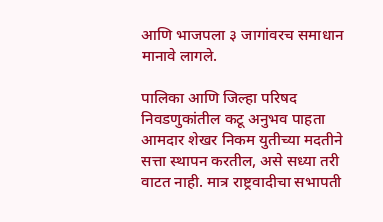आणि भाजपला ३ जागांवरच समाधान मानावे लागले.

पालिका आणि जिल्हा परिषद निवडणुकांतील कटू अनुभव पाहता आमदार शेखर निकम युतीच्या मदतीने सत्ता स्थापन करतील, असे सध्या तरी वाटत नाही. मात्र राष्ट्रवादीचा सभापती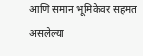आणि समान भूमिकेवर सहमत असलेल्या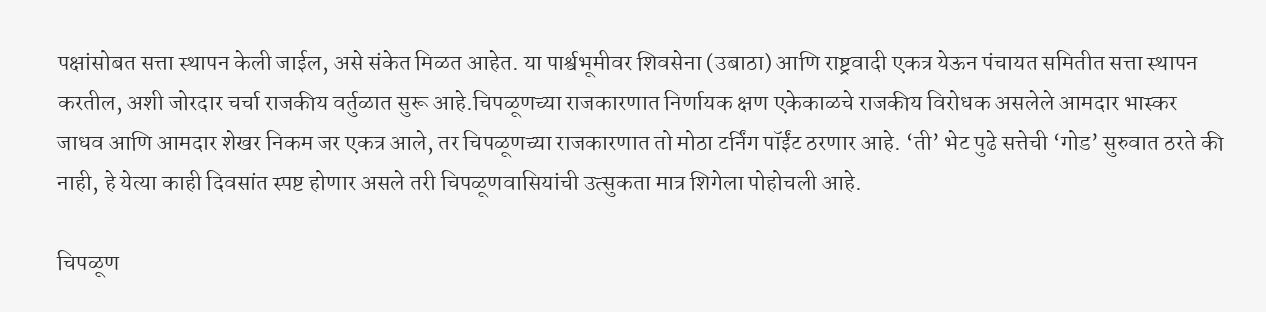पक्षांसोबत सत्ता स्थापन केली जाईल, असे संकेत मिळत आहेत. या पार्श्वभूमीवर शिवसेना (उबाठा) आणि राष्ट्रवादी एकत्र येऊन पंचायत समितीत सत्ता स्थापन करतील, अशी जोरदार चर्चा राजकीय वर्तुळात सुरू आहे.चिपळूणच्या राजकारणात निर्णायक क्षण एकेकाळचे राजकीय विरोधक असलेले आमदार भास्कर जाधव आणि आमदार शेखर निकम जर एकत्र आले, तर चिपळूणच्या राजकारणात तो मोठा टर्निंग पॉईंट ठरणार आहे. ‘ती’ भेट पुढे सत्तेची ‘गोड’ सुरुवात ठरते की नाही, हे येत्या काही दिवसांत स्पष्ट होणार असले तरी चिपळूणवासियांची उत्सुकता मात्र शिगेला पोहोचली आहे.

चिपळूण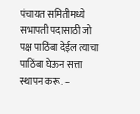पंचायत समितीमध्ये सभापती पदासाठी जो पक्ष पाठिंबा देईल त्याचा पाठिंबा घेऊन सत्ता स्थापन करू. –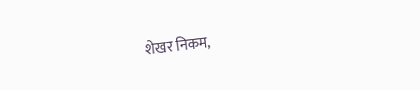शेखर निकम,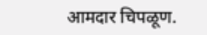आमदार चिपळूण.